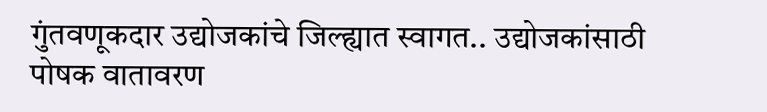गुंतवणूकदार उद्योजकांचे जिल्ह्यात स्वागत.. उद्योजकांसाठी पोषक वातावरण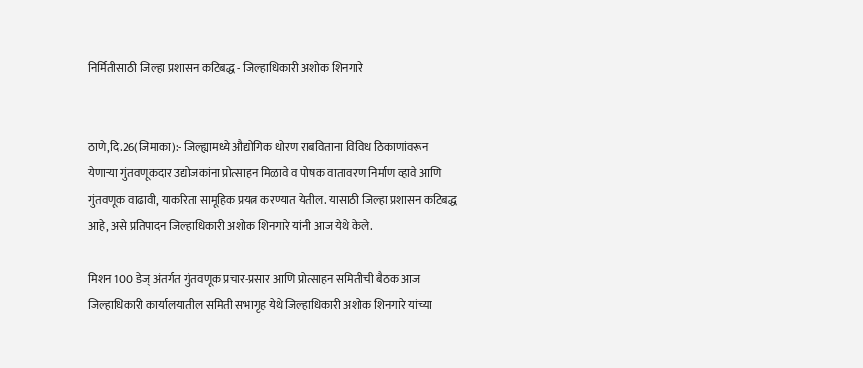निर्मितीसाठी जिल्हा प्रशासन कटिबद्ध - जिल्हाधिकारी अशोक शिनगारे


ठाणे,दि.26(जिमाका):- जिल्ह्यामध्ये औद्योगिक धोरण राबविताना विविध ठिकाणांवरून येणाऱ्या गुंतवणूकदार उद्योजकांना प्रोत्साहन मिळावे व पोषक वातावरण निर्माण व्हावे आणि गुंतवणूक वाढावी, याकरिता सामूहिक प्रयत्न करण्यात येतील. यासाठी जिल्हा प्रशासन कटिबद्ध आहे, असे प्रतिपादन जिल्हाधिकारी अशोक शिनगारे यांनी आज येथे केले.

मिशन 100 डेज् अंतर्गत गुंतवणूक प्रचार-प्रसार आणि प्रोत्साहन समितीची बैठक आज जिल्हाधिकारी कार्यालयातील समिती सभागृह येथे जिल्हाधिकारी अशोक शिनगारे यांच्या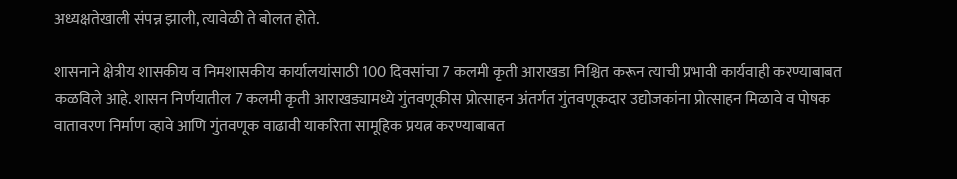अध्यक्षतेखाली संपन्न झाली, त्यावेळी ते बोलत होते.

शासनाने क्षेत्रीय शासकीय व निमशासकीय कार्यालयांसाठी 100 दिवसांचा 7 कलमी कृती आराखडा निश्चित करून त्याची प्रभावी कार्यवाही करण्याबाबत कळविले आहे. शासन निर्णयातील 7 कलमी कृती आराखड्यामध्ये गुंतवणूकीस प्रोत्साहन अंतर्गत गुंतवणूकदार उद्योजकांना प्रोत्साहन मिळावे व पोषक वातावरण निर्माण व्हावे आणि गुंतवणूक वाढावी याकरिता सामूहिक प्रयत्न करण्याबाबत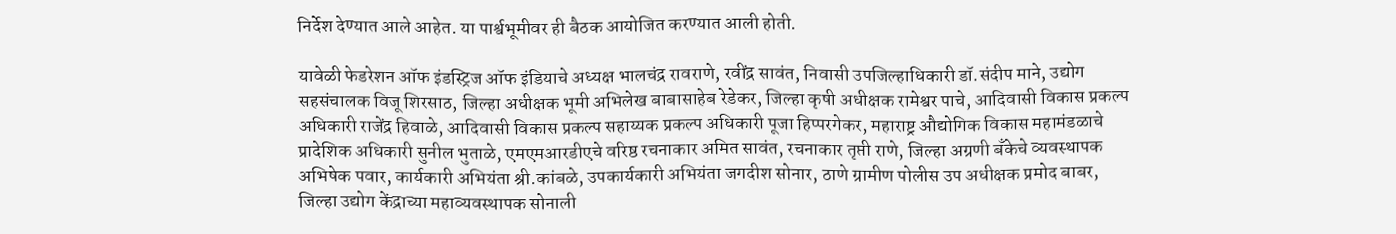निर्देश देण्यात आले आहेत. या पार्श्वभूमीवर ही बैठक आयोजित करण्यात आली होती.

यावेळी फेडरेशन ऑफ इंडस्ट्रिज ऑफ इंडियाचे अध्यक्ष भालचंद्र रावराणे, रवींद्र सावंत, निवासी उपजिल्हाधिकारी डॉ.संदीप माने, उद्योग सहसंचालक विजू शिरसाठ, जिल्हा अधीक्षक भूमी अभिलेख बाबासाहेब रेडेकर, जिल्हा कृषी अधीक्षक रामेश्वर पाचे, आदिवासी विकास प्रकल्प अधिकारी राजेंद्र हिवाळे, आदिवासी विकास प्रकल्प सहाय्यक प्रकल्प अधिकारी पूजा हिप्परगेकर, महाराष्ट्र औद्योगिक विकास महामंडळाचे प्रादेशिक अधिकारी सुनील भुताळे, एमएमआरडीएचे वरिष्ठ रचनाकार अमित सावंत, रचनाकार तृप्ती राणे, जिल्हा अग्रणी बँकेचे व्यवस्थापक अभिषेक पवार, कार्यकारी अभियंता श्री.कांबळे, उपकार्यकारी अभियंता जगदीश सोनार, ठाणे ग्रामीण पोलीस उप अधीक्षक प्रमोद बाबर, जिल्हा उद्योग केंद्राच्या महाव्यवस्थापक सोनाली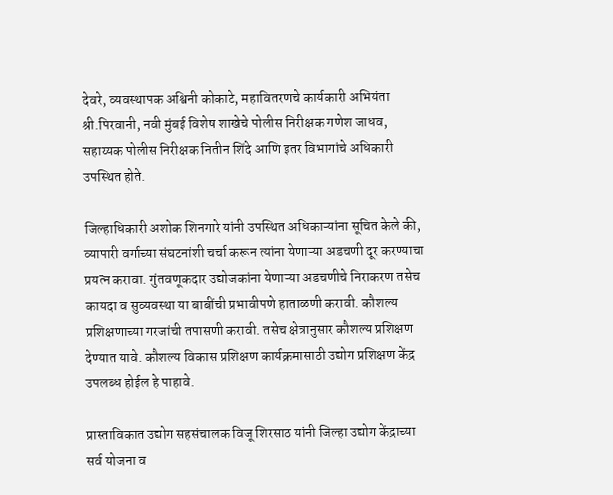देवरे, व्यवस्थापक अश्विनी कोकाटे, महावितरणचे कार्यकारी अभियंता श्री.पिरवानी, नवी मुंबई विशेष शाखेचे पोलीस निरीक्षक गणेश जाधव, सहाय्यक पोलीस निरीक्षक नितीन शिंदे आणि इतर विभागांचे अधिकारी उपस्थित होते.

जिल्हाधिकारी अशोक शिनगारे यांनी उपस्थित अधिकाऱ्यांना सूचित केले की, व्यापारी वर्गाच्या संघटनांशी चर्चा करून त्यांना येणाऱ्या अडचणी दूर करण्याचा प्रयत्न करावा. गुंतवणूकदार उद्योजकांना येणाऱ्या अडचणीचे निराकरण तसेच कायदा व सुव्यवस्था या बाबींची प्रभावीपणे हाताळणी करावी. कौशल्य प्रशिक्षणाच्या गरजांची तपासणी करावी. तसेच क्षेत्रानुसार कौशल्य प्रशिक्षण देण्यात यावे. कौशल्य विकास प्रशिक्षण कार्यक्रमासाठी उद्योग प्रशिक्षण केंद्र उपलब्ध होईल हे पाहावे.

प्रास्ताविकात उद्योग सहसंचालक विजू शिरसाठ यांनी जिल्हा उद्योग केंद्राच्या सर्व योजना व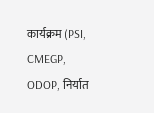कार्यक्रम (PSI, CMEGP, ODOP, निर्यात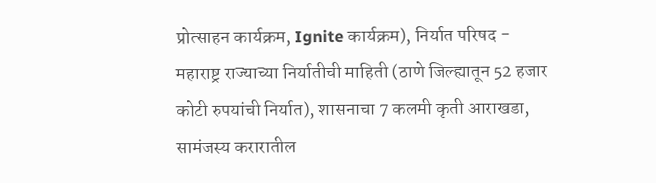प्रोत्साहन कार्यक्रम, Ignite कार्यक्रम), निर्यात परिषद - महाराष्ट्र राज्याच्या निर्यातीची माहिती (ठाणे जिल्ह्यातून 52 हजार कोटी रुपयांची निर्यात), शासनाचा 7 कलमी कृती आराखडा, सामंजस्य करारातील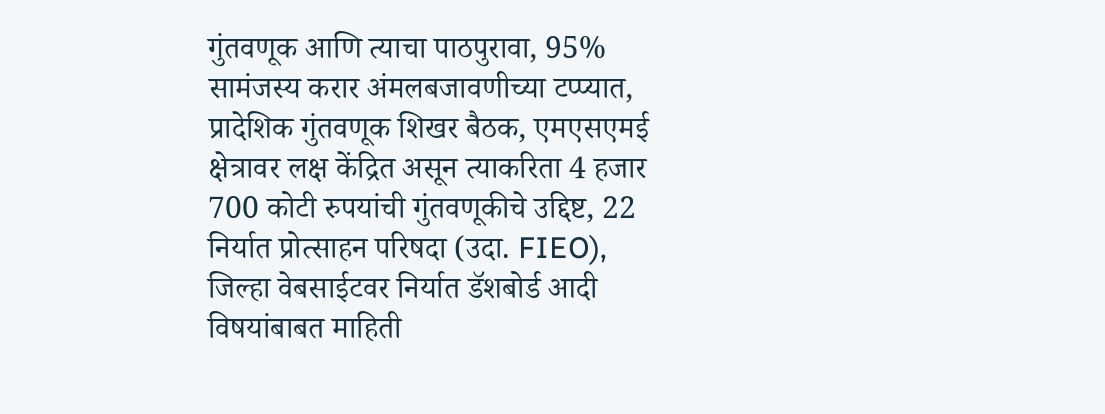गुंतवणूक आणि त्याचा पाठपुरावा, 95% सामंजस्य करार अंमलबजावणीच्या टप्प्यात, प्रादेशिक गुंतवणूक शिखर बैठक, एमएसएमई क्षेत्रावर लक्ष केंद्रित असून त्याकरिता 4 हजार 700 कोटी रुपयांची गुंतवणूकीचे उद्दिष्ट, 22 निर्यात प्रोत्साहन परिषदा (उदा. FIEO), जिल्हा वेबसाईटवर निर्यात डॅशबोर्ड आदी विषयांबाबत माहिती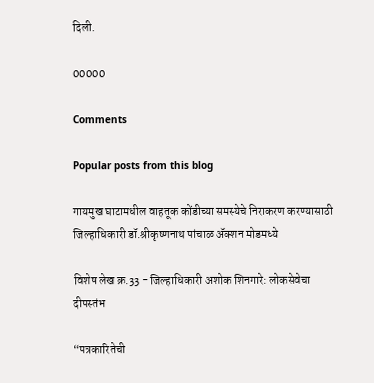दिली.

00000

Comments

Popular posts from this blog

गायमुख घाटामधील वाहतूक कोंडीच्या समस्येचे निराकरण करण्यासाठी जिल्हाधिकारी डॉ.श्रीकृष्णनाथ पांचाळ ॲक्शन मोडमध्ये

विशेष लेख क्र.33 - जिल्हाधिकारी अशोक शिनगारे: लोकसेवेचा दीपस्तंभ

“पत्रकारितेची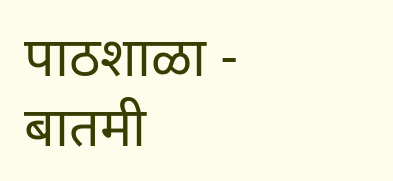पाठशाळा - बातमी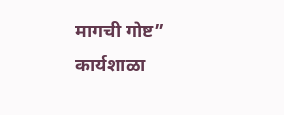मागची गोष्ट” कार्यशाळा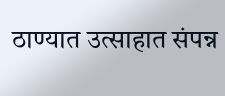ठाण्यात उत्साहात संपन्न